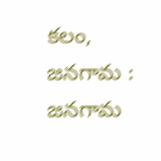కలం, జనగామ : జనగామ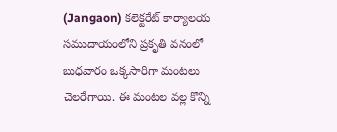(Jangaon) కలెక్టరేట్ కార్యాలయ సముదాయంలోని ప్రకృతి వనంలో బుధవారం ఒక్కసారిగా మంటలు చెలరేగాయి. ఈ మంటల వల్ల కొన్ని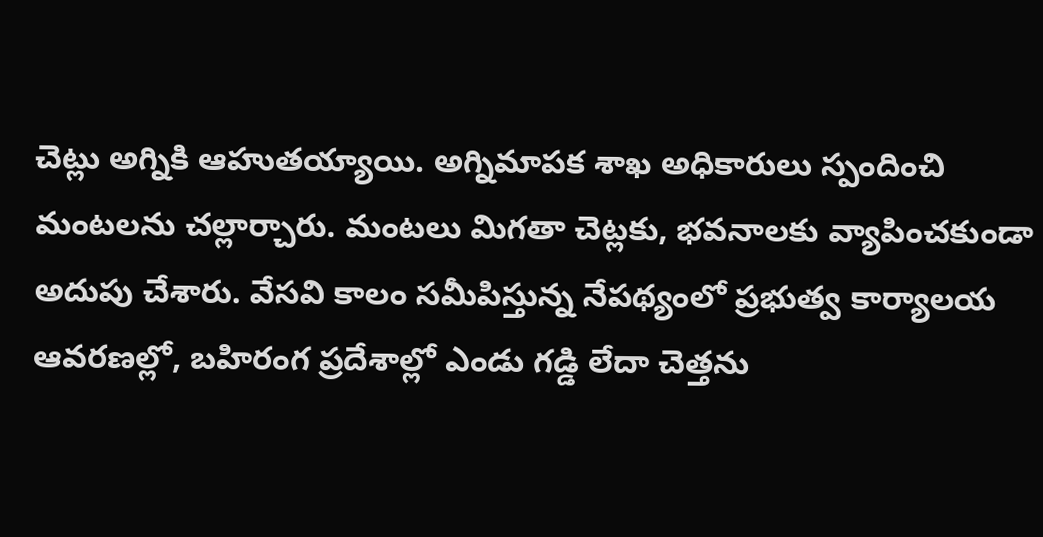చెట్లు అగ్నికి ఆహుతయ్యాయి. అగ్నిమాపక శాఖ అధికారులు స్పందించి మంటలను చల్లార్చారు. మంటలు మిగతా చెట్లకు, భవనాలకు వ్యాపించకుండా అదుపు చేశారు. వేసవి కాలం సమీపిస్తున్న నేపథ్యంలో ప్రభుత్వ కార్యాలయ ఆవరణల్లో, బహిరంగ ప్రదేశాల్లో ఎండు గడ్డి లేదా చెత్తను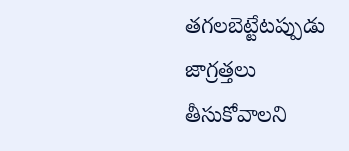తగలబెట్టేటప్పుడు జాగ్రత్తలు తీసుకోవాలని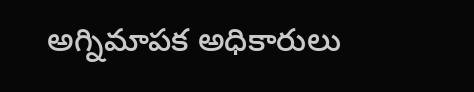అగ్నిమాపక అధికారులు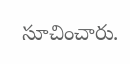సూచించారు.